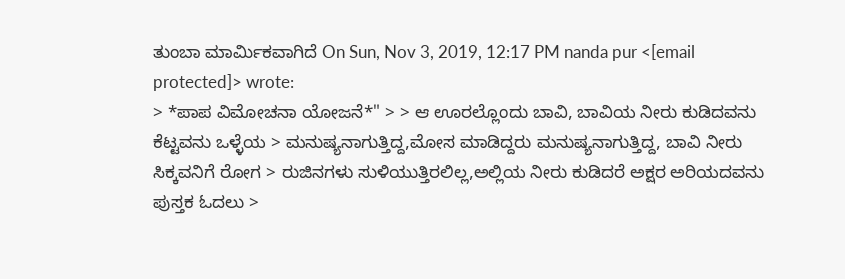ತುಂಬಾ ಮಾರ್ಮಿಕವಾಗಿದೆ On Sun, Nov 3, 2019, 12:17 PM nanda pur <[email protected]> wrote:
> *ಪಾಪ ವಿಮೋಚನಾ ಯೋಜನೆ*" > > ಆ ಊರಲ್ಲೊಂದು ಬಾವಿ, ಬಾವಿಯ ನೀರು ಕುಡಿದವನು ಕೆಟ್ಟವನು ಒಳ್ಳೆಯ > ಮನುಷ್ಯನಾಗುತ್ತಿದ್ದ,ಮೋಸ ಮಾಡಿದ್ದರು ಮನುಷ್ಯನಾಗುತ್ತಿದ್ದ, ಬಾವಿ ನೀರು ಸಿಕ್ಕವನಿಗೆ ರೋಗ > ರುಜಿನಗಳು ಸುಳಿಯುತ್ತಿರಲಿಲ್ಲ,ಅಲ್ಲಿಯ ನೀರು ಕುಡಿದರೆ ಅಕ್ಷರ ಅರಿಯದವನು ಪುಸ್ತಕ ಓದಲು >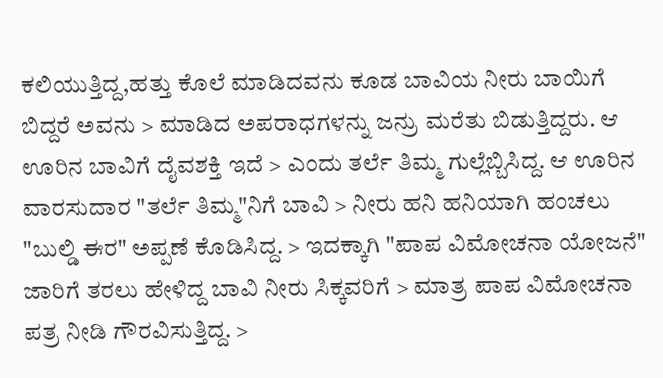ಕಲಿಯುತ್ತಿದ್ದ,ಹತ್ತು ಕೊಲೆ ಮಾಡಿದವನು ಕೂಡ ಬಾವಿಯ ನೀರು ಬಾಯಿಗೆ ಬಿದ್ದರೆ ಅವನು > ಮಾಡಿದ ಅಪರಾಧಗಳನ್ನು ಜನ್ರು ಮರೆತು ಬಿಡುತ್ತಿದ್ದರು. ಆ ಊರಿನ ಬಾವಿಗೆ ದೈವಶಕ್ತಿ ಇದೆ > ಎಂದು ತರ್ಲೆ ತಿಮ್ಮ ಗುಲ್ಲೆಬ್ಬಿಸಿದ್ದ. ಆ ಊರಿನ ವಾರಸುದಾರ "ತರ್ಲೆ ತಿಮ್ಮ"ನಿಗೆ ಬಾವಿ > ನೀರು ಹನಿ ಹನಿಯಾಗಿ ಹಂಚಲು "ಬುಲ್ಡಿ ಈರ" ಅಪ್ಪಣೆ ಕೊಡಿಸಿದ್ದ. > ಇದಕ್ಕಾಗಿ "ಪಾಪ ವಿಮೋಚನಾ ಯೋಜನೆ" ಜಾರಿಗೆ ತರಲು ಹೇಳಿದ್ದ ಬಾವಿ ನೀರು ಸಿಕ್ಕವರಿಗೆ > ಮಾತ್ರ ಪಾಪ ವಿಮೋಚನಾ ಪತ್ರ ನೀಡಿ ಗೌರವಿಸುತ್ತಿದ್ದ. >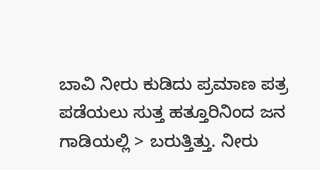ಬಾವಿ ನೀರು ಕುಡಿದು ಪ್ರಮಾಣ ಪತ್ರ ಪಡೆಯಲು ಸುತ್ತ ಹತ್ತೂರಿನಿಂದ ಜನ ಗಾಡಿಯಲ್ಲಿ > ಬರುತ್ತಿತ್ತು. ನೀರು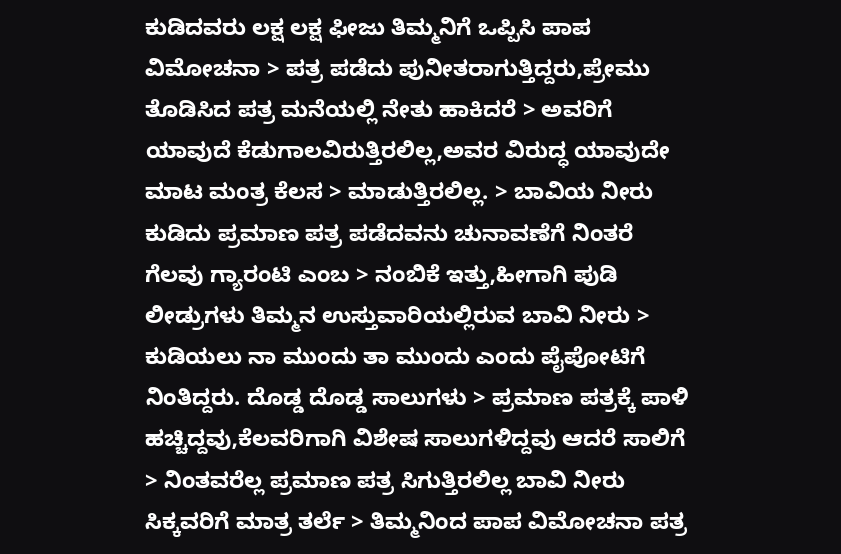ಕುಡಿದವರು ಲಕ್ಷ ಲಕ್ಷ ಫೀಜು ತಿಮ್ಮನಿಗೆ ಒಪ್ಪಿಸಿ ಪಾಪ ವಿಮೋಚನಾ > ಪತ್ರ ಪಡೆದು ಪುನೀತರಾಗುತ್ತಿದ್ದರು,ಪ್ರೇಮು ತೊಡಿಸಿದ ಪತ್ರ ಮನೆಯಲ್ಲಿ ನೇತು ಹಾಕಿದರೆ > ಅವರಿಗೆ ಯಾವುದೆ ಕೆಡುಗಾಲವಿರುತ್ತಿರಲಿಲ್ಲ,ಅವರ ವಿರುದ್ಧ ಯಾವುದೇ ಮಾಟ ಮಂತ್ರ ಕೆಲಸ > ಮಾಡುತ್ತಿರಲಿಲ್ಲ. > ಬಾವಿಯ ನೀರು ಕುಡಿದು ಪ್ರಮಾಣ ಪತ್ರ ಪಡೆದವನು ಚುನಾವಣೆಗೆ ನಿಂತರೆ ಗೆಲವು ಗ್ಯಾರಂಟಿ ಎಂಬ > ನಂಬಿಕೆ ಇತ್ತು,ಹೀಗಾಗಿ ಪುಡಿ ಲೀಡ್ರುಗಳು ತಿಮ್ಮನ ಉಸ್ತುವಾರಿಯಲ್ಲಿರುವ ಬಾವಿ ನೀರು > ಕುಡಿಯಲು ನಾ ಮುಂದು ತಾ ಮುಂದು ಎಂದು ಪೈಪೋಟಿಗೆ ನಿಂತಿದ್ದರು. ದೊಡ್ಡ ದೊಡ್ಡ ಸಾಲುಗಳು > ಪ್ರಮಾಣ ಪತ್ರಕ್ಕೆ ಪಾಳಿ ಹಚ್ಚಿದ್ದವು,ಕೆಲವರಿಗಾಗಿ ವಿಶೇಷ ಸಾಲುಗಳಿದ್ದವು ಆದರೆ ಸಾಲಿಗೆ > ನಿಂತವರೆಲ್ಲ ಪ್ರಮಾಣ ಪತ್ರ ಸಿಗುತ್ತಿರಲಿಲ್ಲ ಬಾವಿ ನೀರು ಸಿಕ್ಕವರಿಗೆ ಮಾತ್ರ ತರ್ಲೆ > ತಿಮ್ಮನಿಂದ ಪಾಪ ವಿಮೋಚನಾ ಪತ್ರ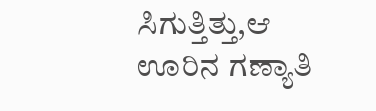ಸಿಗುತ್ತಿತ್ತು,ಆ ಊರಿನ ಗಣ್ಯಾತಿ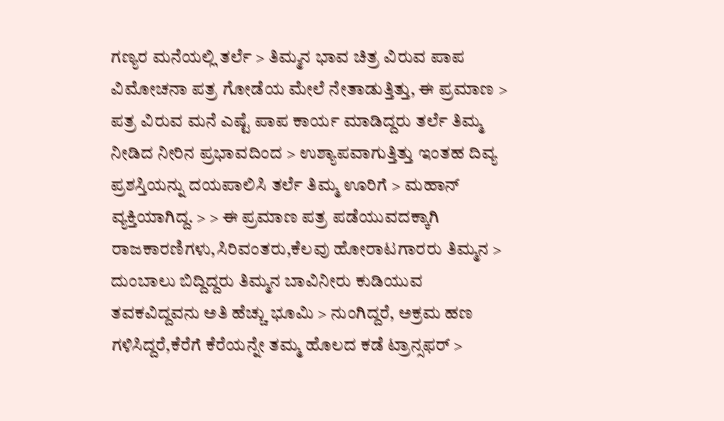ಗಣ್ಯರ ಮನೆಯಲ್ಲಿ ತರ್ಲೆ > ತಿಮ್ಮನ ಭಾವ ಚಿತ್ರ ವಿರುವ ಪಾಪ ವಿಮೋಚನಾ ಪತ್ರ ಗೋಡೆಯ ಮೇಲೆ ನೇತಾಡುತ್ತಿತ್ತು, ಈ ಪ್ರಮಾಣ > ಪತ್ರ ವಿರುವ ಮನೆ ಎಷ್ಟೆ ಪಾಪ ಕಾರ್ಯ ಮಾಡಿದ್ದರು ತರ್ಲೆ ತಿಮ್ಮ ನೀಡಿದ ನೀರಿನ ಪ್ರಭಾವದಿಂದ > ಉಶ್ಯಾಪವಾಗುತ್ತಿತ್ತು ಇಂತಹ ದಿವ್ಯ ಪ್ರಶಸ್ತಿಯನ್ನು ದಯಪಾಲಿಸಿ ತರ್ಲೆ ತಿಮ್ಮ ಊರಿಗೆ > ಮಹಾನ್ ವ್ಯಕ್ತಿಯಾಗಿದ್ದ. > > ಈ ಪ್ರಮಾಣ ಪತ್ರ ಪಡೆಯುವದಕ್ಕಾಗಿ ರಾಜಕಾರಣಿಗಳು,ಸಿರಿವಂತರು,ಕೆಲವು ಹೋರಾಟಗಾರರು ತಿಮ್ಮನ > ದುಂಬಾಲು ಬಿದ್ದಿದ್ದರು ತಿಮ್ಮನ ಬಾವಿನೀರು ಕುಡಿಯುವ ತವಕವಿದ್ದವನು ಅತಿ ಹೆಚ್ಚು ಭೂಮಿ > ನುಂಗಿದ್ದರೆ, ಅಕ್ರಮ ಹಣ ಗಳಿಸಿದ್ದರೆ,ಕೆರೆಗೆ ಕೆರೆಯನ್ನೇ ತಮ್ಮ ಹೊಲದ ಕಡೆ ಟ್ರಾನ್ಸಫರ್ >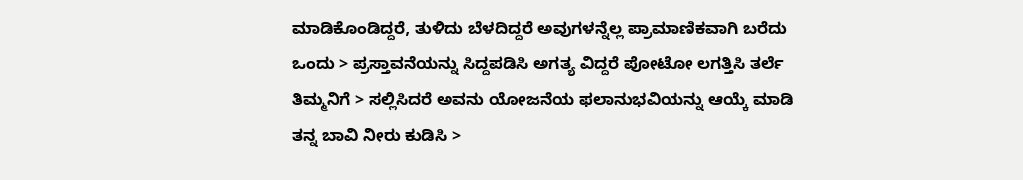ಮಾಡಿಕೊಂಡಿದ್ದರೆ, ತುಳಿದು ಬೆಳದಿದ್ದರೆ ಅವುಗಳನ್ನೆಲ್ಲ ಪ್ರಾಮಾಣಿಕವಾಗಿ ಬರೆದು ಒಂದು > ಪ್ರಸ್ತಾವನೆಯನ್ನು ಸಿದ್ದಪಡಿಸಿ ಅಗತ್ಯ ವಿದ್ದರೆ ಪೋಟೋ ಲಗತ್ತಿಸಿ ತರ್ಲೆ ತಿಮ್ಮನಿಗೆ > ಸಲ್ಲಿಸಿದರೆ ಅವನು ಯೋಜನೆಯ ಫಲಾನುಭವಿಯನ್ನು ಆಯ್ಕೆ ಮಾಡಿ ತನ್ನ ಬಾವಿ ನೀರು ಕುಡಿಸಿ >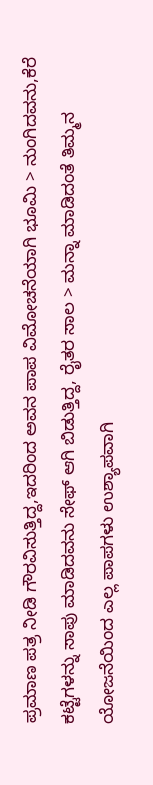ಪ್ರಮಾಣ ಪತ್ರ ನೀಡಿ ಗೌರವಿಸುತ್ತಿದ್ದ,ಇದರಿಂದ ಅವನ ಪಾಪ ವಿಮೋಚನೆಯಾಗಿ ಭೂಮಿ > ನುಂಗಿದವನು,ಕೆರೆ ಕಟ್ಟೆಗಳನ್ನು ಸಾಪು ಮಾಡಿದವನು ಸೇಫ್ ಆಗಿ ಬಿಡುತ್ತಿದ್ದ, ರೈತರ ಸಾಲ > ಮನ್ನಾ ಮಾಡಿದಂತೆ ತಿಮ್ಮನ ಯೋಜನೆಯಿಂದ ಎಲ್ಲ ಪಾಪಗಳು ಉಶ್ಯಾಪವಾಗಿ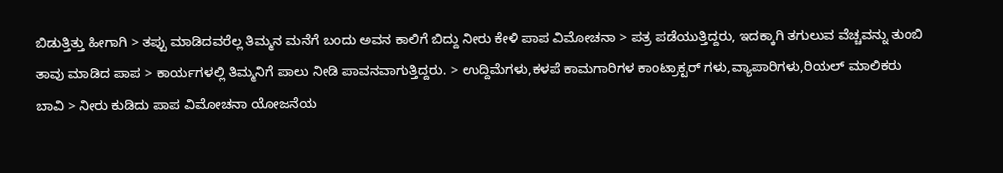ಬಿಡುತ್ತಿತ್ತು ಹೀಗಾಗಿ > ತಪ್ಪು ಮಾಡಿದವರೆಲ್ಲ ತಿಮ್ಮನ ಮನೆಗೆ ಬಂದು ಅವನ ಕಾಲಿಗೆ ಬಿದ್ದು ನೀರು ಕೇಳಿ ಪಾಪ ವಿಮೋಚನಾ > ಪತ್ರ ಪಡೆಯುತ್ತಿದ್ದರು, ಇದಕ್ಕಾಗಿ ತಗುಲುವ ವೆಚ್ಚವನ್ನು ತುಂಬಿ ತಾವು ಮಾಡಿದ ಪಾಪ > ಕಾರ್ಯಗಳಲ್ಲಿ ತಿಮ್ಮನಿಗೆ ಪಾಲು ನೀಡಿ ಪಾವನವಾಗುತ್ತಿದ್ದರು. > ಉದ್ದಿಮೆಗಳು,ಕಳಪೆ ಕಾಮಗಾರಿಗಳ ಕಾಂಟ್ರಾಕ್ಟರ್ ಗಳು,ವ್ಯಾಪಾರಿಗಳು,ರಿಯಲ್ ಮಾಲಿಕರು ಬಾವಿ > ನೀರು ಕುಡಿದು ಪಾಪ ವಿಮೋಚನಾ ಯೋಜನೆಯ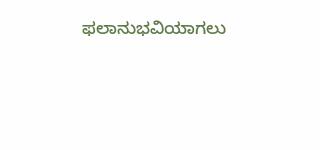ಫಲಾನುಭವಿಯಾಗಲು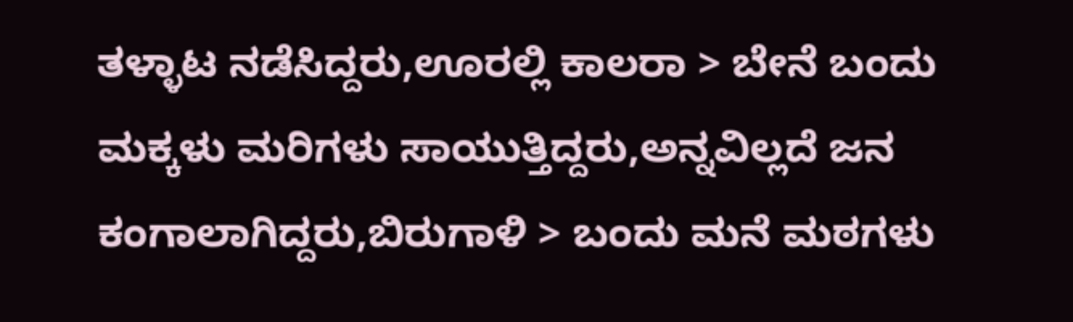ತಳ್ಳಾಟ ನಡೆಸಿದ್ದರು,ಊರಲ್ಲಿ ಕಾಲರಾ > ಬೇನೆ ಬಂದು ಮಕ್ಕಳು ಮರಿಗಳು ಸಾಯುತ್ತಿದ್ದರು,ಅನ್ನವಿಲ್ಲದೆ ಜನ ಕಂಗಾಲಾಗಿದ್ದರು,ಬಿರುಗಾಳಿ > ಬಂದು ಮನೆ ಮಠಗಳು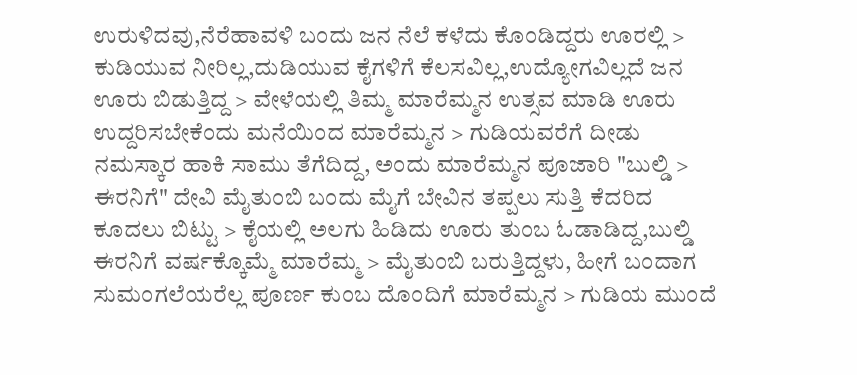ಉರುಳಿದವು,ನೆರೆಹಾವಳಿ ಬಂದು ಜನ ನೆಲೆ ಕಳೆದು ಕೊಂಡಿದ್ದರು ಊರಲ್ಲಿ > ಕುಡಿಯುವ ನೀರಿಲ್ಲ,ದುಡಿಯುವ ಕೈಗಳಿಗೆ ಕೆಲಸವಿಲ್ಲ,ಉದ್ಯೋಗವಿಲ್ಲದೆ ಜನ ಊರು ಬಿಡುತ್ತಿದ್ದ > ವೇಳೆಯಲ್ಲಿ ತಿಮ್ಮ ಮಾರೆಮ್ಮನ ಉತ್ಸವ ಮಾಡಿ ಊರು ಉದ್ದರಿಸಬೇಕೆಂದು ಮನೆಯಿಂದ ಮಾರೆಮ್ಮನ > ಗುಡಿಯವರೆಗೆ ದೀಡು ನಮಸ್ಕಾರ ಹಾಕಿ ಸಾಮು ತೆಗೆದಿದ್ದ, ಅಂದು ಮಾರೆಮ್ಮನ ಪೂಜಾರಿ "ಬುಲ್ಡಿ > ಈರನಿಗೆ" ದೇವಿ ಮೈತುಂಬಿ ಬಂದು ಮೈಗೆ ಬೇವಿನ ತಪ್ಪಲು ಸುತ್ತಿ ಕೆದರಿದ ಕೂದಲು ಬಿಟ್ಟು > ಕೈಯಲ್ಲಿ ಅಲಗು ಹಿಡಿದು ಊರು ತುಂಬ ಓಡಾಡಿದ್ದ,ಬುಲ್ಡಿ ಈರನಿಗೆ ವರ್ಷಕ್ಕೊಮ್ಮೆ ಮಾರೆಮ್ಮ > ಮೈತುಂಬಿ ಬರುತ್ತಿದ್ದಳು, ಹೀಗೆ ಬಂದಾಗ ಸುಮಂಗಲೆಯರೆಲ್ಲ ಪೂರ್ಣ ಕುಂಬ ದೊಂದಿಗೆ ಮಾರೆಮ್ಮನ > ಗುಡಿಯ ಮುಂದೆ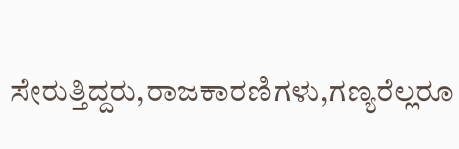ಸೇರುತ್ತಿದ್ದರು,ರಾಜಕಾರಣಿಗಳು,ಗಣ್ಯರೆಲ್ಲರೂ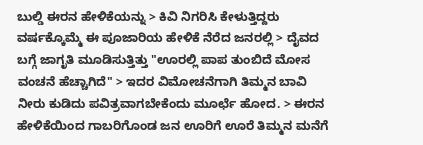ಬುಲ್ಡಿ ಈರನ ಹೇಳಿಕೆಯನ್ನು > ಕಿವಿ ನಿಗರಿಸಿ ಕೇಳುತ್ತಿದ್ದರು ವರ್ಷಕ್ಕೊಮ್ಮೆ ಈ ಪೂಜಾರಿಯ ಹೇಳಿಕೆ ನೆರೆದ ಜನರಲ್ಲಿ > ದೈವದ ಬಗ್ಗೆ ಜಾಗೃತಿ ಮೂಡಿಸುತ್ತಿತ್ತು "ಊರಲ್ಲಿ ಪಾಪ ತುಂಬಿದೆ ಮೋಸ ವಂಚನೆ ಹೆಚ್ಚಾಗಿದೆ" > ಇದರ ವಿಮೋಚನೆಗಾಗಿ ತಿಮ್ಮನ ಬಾವಿ ನೀರು ಕುಡಿದು ಪವಿತ್ರವಾಗಬೇಕೆಂದು ಮೂರ್ಛೆ ಹೋದ. > ಈರನ ಹೇಳಿಕೆಯಿಂದ ಗಾಬರಿಗೊಂಡ ಜನ ಊರಿಗೆ ಊರೆ ತಿಮ್ಮನ ಮನೆಗೆ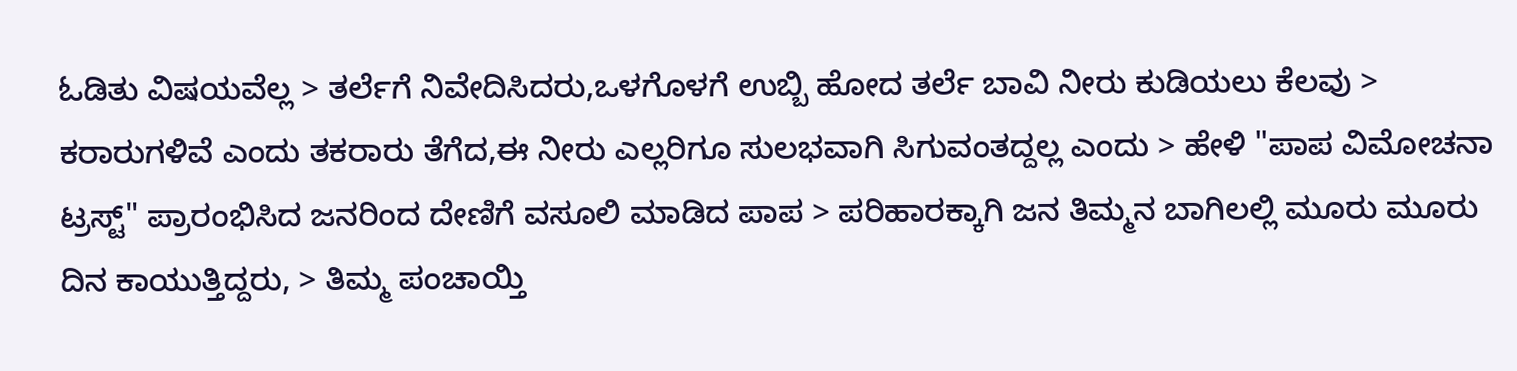ಓಡಿತು ವಿಷಯವೆಲ್ಲ > ತರ್ಲೆಗೆ ನಿವೇದಿಸಿದರು,ಒಳಗೊಳಗೆ ಉಬ್ಬಿ ಹೋದ ತರ್ಲೆ ಬಾವಿ ನೀರು ಕುಡಿಯಲು ಕೆಲವು > ಕರಾರುಗಳಿವೆ ಎಂದು ತಕರಾರು ತೆಗೆದ,ಈ ನೀರು ಎಲ್ಲರಿಗೂ ಸುಲಭವಾಗಿ ಸಿಗುವಂತದ್ದಲ್ಲ ಎಂದು > ಹೇಳಿ "ಪಾಪ ವಿಮೋಚನಾ ಟ್ರಸ್ಟ್" ಪ್ರಾರಂಭಿಸಿದ ಜನರಿಂದ ದೇಣಿಗೆ ವಸೂಲಿ ಮಾಡಿದ ಪಾಪ > ಪರಿಹಾರಕ್ಕಾಗಿ ಜನ ತಿಮ್ಮನ ಬಾಗಿಲಲ್ಲಿ ಮೂರು ಮೂರು ದಿನ ಕಾಯುತ್ತಿದ್ದರು, > ತಿಮ್ಮ ಪಂಚಾಯ್ತಿ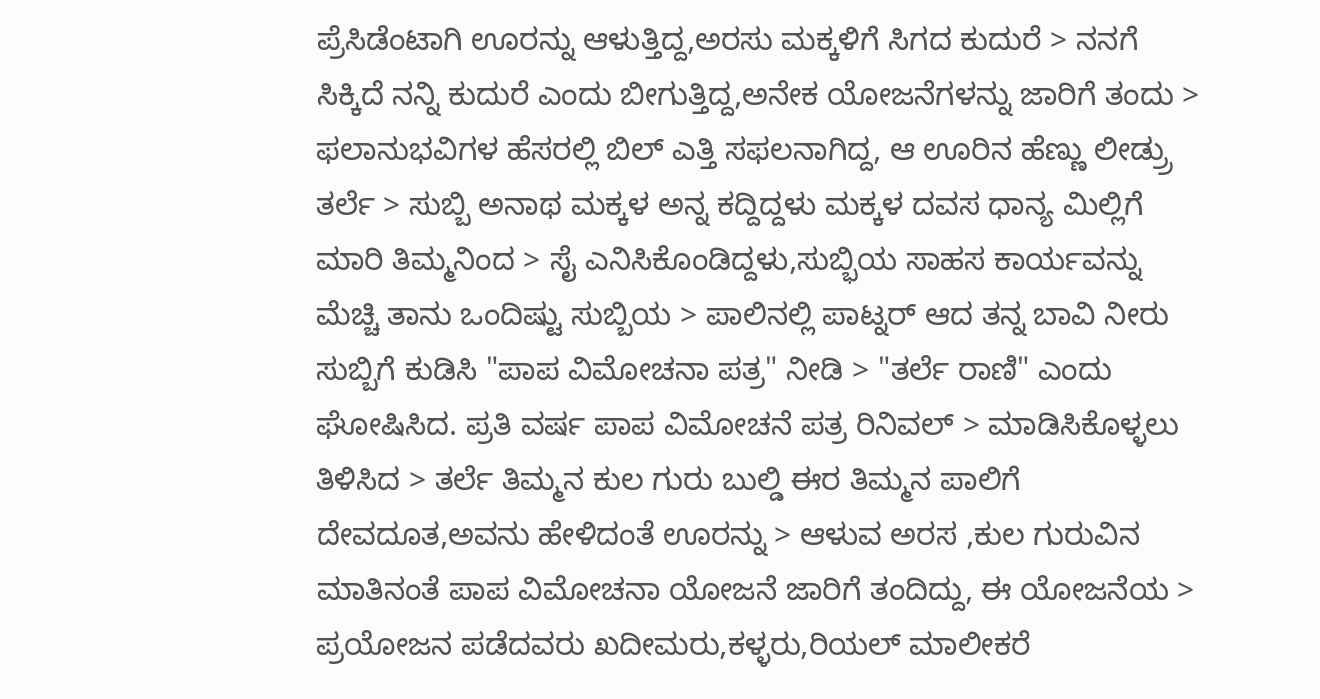ಪ್ರೆಸಿಡೆಂಟಾಗಿ ಊರನ್ನು ಆಳುತ್ತಿದ್ದ,ಅರಸು ಮಕ್ಕಳಿಗೆ ಸಿಗದ ಕುದುರೆ > ನನಗೆ ಸಿಕ್ಕಿದೆ ನನ್ನಿ ಕುದುರೆ ಎಂದು ಬೀಗುತ್ತಿದ್ದ,ಅನೇಕ ಯೋಜನೆಗಳನ್ನು ಜಾರಿಗೆ ತಂದು > ಫಲಾನುಭವಿಗಳ ಹೆಸರಲ್ಲಿ ಬಿಲ್ ಎತ್ತಿ ಸಫಲನಾಗಿದ್ದ, ಆ ಊರಿನ ಹೆಣ್ಣು ಲೀಡ್ರ್ರು ತರ್ಲೆ > ಸುಬ್ಬಿ ಅನಾಥ ಮಕ್ಕಳ ಅನ್ನ ಕದ್ದಿದ್ದಳು ಮಕ್ಕಳ ದವಸ ಧಾನ್ಯ ಮಿಲ್ಲಿಗೆ ಮಾರಿ ತಿಮ್ಮನಿಂದ > ಸೈ ಎನಿಸಿಕೊಂಡಿದ್ದಳು,ಸುಬ್ಭಿಯ ಸಾಹಸ ಕಾರ್ಯವನ್ನು ಮೆಚ್ಚಿ ತಾನು ಒಂದಿಷ್ಟು ಸುಬ್ಬಿಯ > ಪಾಲಿನಲ್ಲಿ ಪಾಟ್ನರ್ ಆದ ತನ್ನ ಬಾವಿ ನೀರು ಸುಬ್ಬಿಗೆ ಕುಡಿಸಿ "ಪಾಪ ವಿಮೋಚನಾ ಪತ್ರ" ನೀಡಿ > "ತರ್ಲೆ ರಾಣಿ" ಎಂದು ಘೋಷಿಸಿದ. ಪ್ರತಿ ವರ್ಷ ಪಾಪ ವಿಮೋಚನೆ ಪತ್ರ ರಿನಿವಲ್ > ಮಾಡಿಸಿಕೊಳ್ಳಲು ತಿಳಿಸಿದ > ತರ್ಲೆ ತಿಮ್ಮನ ಕುಲ ಗುರು ಬುಲ್ಡಿ ಈರ ತಿಮ್ಮನ ಪಾಲಿಗೆ ದೇವದೂತ,ಅವನು ಹೇಳಿದಂತೆ ಊರನ್ನು > ಆಳುವ ಅರಸ ,ಕುಲ ಗುರುವಿನ ಮಾತಿನಂತೆ ಪಾಪ ವಿಮೋಚನಾ ಯೋಜನೆ ಜಾರಿಗೆ ತಂದಿದ್ದು, ಈ ಯೋಜನೆಯ > ಪ್ರಯೋಜನ ಪಡೆದವರು ಖದೀಮರು,ಕಳ್ಳರು,ರಿಯಲ್ ಮಾಲೀಕರೆ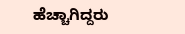ಹೆಚ್ಚಾಗಿದ್ದರು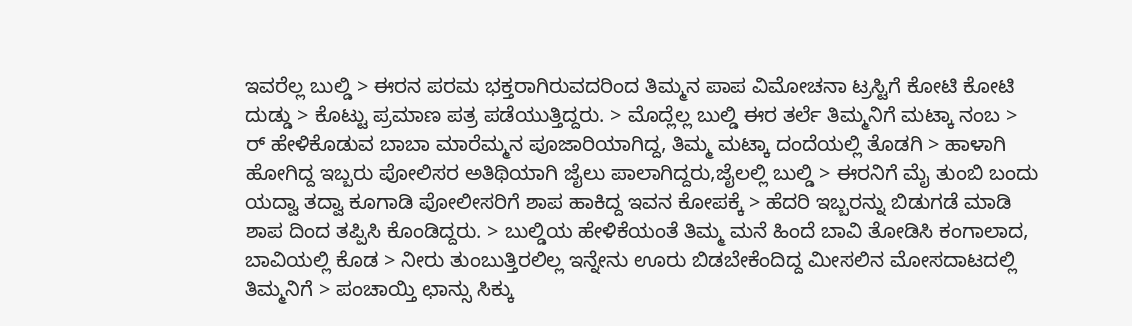ಇವರೆಲ್ಲ ಬುಲ್ಡಿ > ಈರನ ಪರಮ ಭಕ್ತರಾಗಿರುವದರಿಂದ ತಿಮ್ಮನ ಪಾಪ ವಿಮೋಚನಾ ಟ್ರಸ್ಟಿಗೆ ಕೋಟಿ ಕೋಟಿ ದುಡ್ಡು > ಕೊಟ್ಟು ಪ್ರಮಾಣ ಪತ್ರ ಪಡೆಯುತ್ತಿದ್ದರು. > ಮೊದ್ಲೆಲ್ಲ ಬುಲ್ಡಿ ಈರ ತರ್ಲೆ ತಿಮ್ಮನಿಗೆ ಮಟ್ಕಾ ನಂಬ > ರ್ ಹೇಳಿಕೊಡುವ ಬಾಬಾ ಮಾರೆಮ್ಮನ ಪೂಜಾರಿಯಾಗಿದ್ದ, ತಿಮ್ಮ ಮಟ್ಕಾ ದಂದೆಯಲ್ಲಿ ತೊಡಗಿ > ಹಾಳಾಗಿ ಹೋಗಿದ್ದ ಇಬ್ಬರು ಪೋಲಿಸರ ಅತಿಥಿಯಾಗಿ ಜೈಲು ಪಾಲಾಗಿದ್ದರು,ಜೈಲಲ್ಲಿ ಬುಲ್ಡಿ > ಈರನಿಗೆ ಮೈ ತುಂಬಿ ಬಂದು ಯದ್ವಾ ತದ್ವಾ ಕೂಗಾಡಿ ಪೋಲೀಸರಿಗೆ ಶಾಪ ಹಾಕಿದ್ದ ಇವನ ಕೋಪಕ್ಕೆ > ಹೆದರಿ ಇಬ್ಬರನ್ನು ಬಿಡುಗಡೆ ಮಾಡಿ ಶಾಪ ದಿಂದ ತಪ್ಪಿಸಿ ಕೊಂಡಿದ್ದರು. > ಬುಲ್ಡಿಯ ಹೇಳಿಕೆಯಂತೆ ತಿಮ್ಮ ಮನೆ ಹಿಂದೆ ಬಾವಿ ತೋಡಿಸಿ ಕಂಗಾಲಾದ, ಬಾವಿಯಲ್ಲಿ ಕೊಡ > ನೀರು ತುಂಬುತ್ತಿರಲಿಲ್ಲ ಇನ್ನೇನು ಊರು ಬಿಡಬೇಕೆಂದಿದ್ದ ಮೀಸಲಿನ ಮೋಸದಾಟದಲ್ಲಿ ತಿಮ್ಮನಿಗೆ > ಪಂಚಾಯ್ತಿ ಛಾನ್ಸು ಸಿಕ್ಕು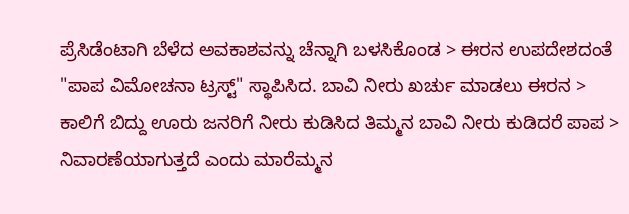ಪ್ರೆಸಿಡೆಂಟಾಗಿ ಬೆಳೆದ ಅವಕಾಶವನ್ನು ಚೆನ್ನಾಗಿ ಬಳಸಿಕೊಂಡ > ಈರನ ಉಪದೇಶದಂತೆ "ಪಾಪ ವಿಮೋಚನಾ ಟ್ರಸ್ಟ್" ಸ್ಥಾಪಿಸಿದ. ಬಾವಿ ನೀರು ಖರ್ಚು ಮಾಡಲು ಈರನ > ಕಾಲಿಗೆ ಬಿದ್ದು ಊರು ಜನರಿಗೆ ನೀರು ಕುಡಿಸಿದ ತಿಮ್ಮನ ಬಾವಿ ನೀರು ಕುಡಿದರೆ ಪಾಪ > ನಿವಾರಣೆಯಾಗುತ್ತದೆ ಎಂದು ಮಾರೆಮ್ಮನ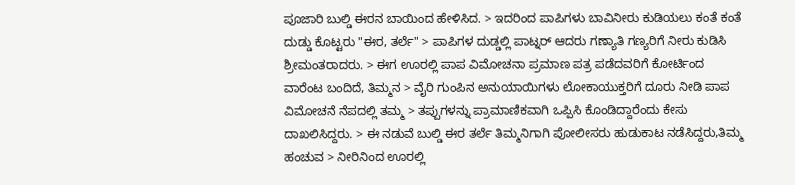ಪೂಜಾರಿ ಬುಲ್ಡಿ ಈರನ ಬಾಯಿಂದ ಹೇಳಿಸಿದ. > ಇದರಿಂದ ಪಾಪಿಗಳು ಬಾವಿನೀರು ಕುಡಿಯಲು ಕಂತೆ ಕಂತೆ ದುಡ್ಡು ಕೊಟ್ಟರು "ಈರ, ತರ್ಲೆ" > ಪಾಪಿಗಳ ದುಡ್ಡಲ್ಲಿ ಪಾಟ್ನರ್ ಆದರು ಗಣ್ಯಾತಿ ಗಣ್ಯರಿಗೆ ನೀರು ಕುಡಿಸಿ ಶ್ರೀಮಂತರಾದರು. > ಈಗ ಊರಲ್ಲಿ ಪಾಪ ವಿಮೋಚನಾ ಪ್ರಮಾಣ ಪತ್ರ ಪಡೆದವರಿಗೆ ಕೋರ್ಟಿಂದ ವಾರೆಂಟ ಬಂದಿದೆ, ತಿಮ್ಮನ > ವೈರಿ ಗುಂಪಿನ ಅನುಯಾಯಿಗಳು ಲೋಕಾಯುಕ್ತರಿಗೆ ದೂರು ನೀಡಿ ಪಾಪ ವಿಮೋಚನೆ ನೆಪದಲ್ಲಿ ತಮ್ಮ > ತಪ್ಪುಗಳನ್ನು ಪ್ರಾಮಾಣಿಕವಾಗಿ ಒಪ್ಪಿಸಿ ಕೊಂಡಿದ್ದಾರೆಂದು ಕೇಸು ದಾಖಲಿಸಿದ್ದರು. > ಈ ನಡುವೆ ಬುಲ್ಡಿ ಈರ ತರ್ಲೆ ತಿಮ್ಮನಿಗಾಗಿ ಪೋಲೀಸರು ಹುಡುಕಾಟ ನಡೆಸಿದ್ದರು,ತಿಮ್ಮ ಹಂಚುವ > ನೀರಿನಿಂದ ಊರಲ್ಲಿ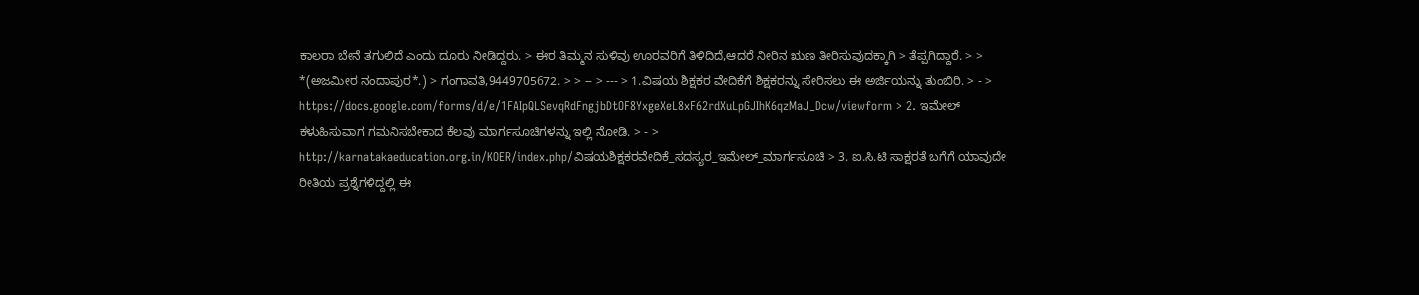ಕಾಲರಾ ಬೇನೆ ತಗುಲಿದೆ ಎಂದು ದೂರು ನೀಡಿದ್ದರು. > ಈರ ತಿಮ್ಮನ ಸುಳಿವು ಊರವರಿಗೆ ತಿಳಿದಿದೆ,ಆದರೆ ನೀರಿನ ಋಣ ತೀರಿಸುವುದಕ್ಕಾಗಿ > ತೆಪ್ಪಗಿದ್ದಾರೆ. > > *(ಅಜಮೀರ ನಂದಾಪುರ*.) > ಗಂಗಾವತಿ,9449705672. > > -- > --- > 1.ವಿಷಯ ಶಿಕ್ಷಕರ ವೇದಿಕೆಗೆ ಶಿಕ್ಷಕರನ್ನು ಸೇರಿಸಲು ಈ ಅರ್ಜಿಯನ್ನು ತುಂಬಿರಿ. > - > https://docs.google.com/forms/d/e/1FAIpQLSevqRdFngjbDtOF8YxgeXeL8xF62rdXuLpGJIhK6qzMaJ_Dcw/viewform > 2. ಇಮೇಲ್ ಕಳುಹಿಸುವಾಗ ಗಮನಿಸಬೇಕಾದ ಕೆಲವು ಮಾರ್ಗಸೂಚಿಗಳನ್ನು ಇಲ್ಲಿ ನೋಡಿ. > - > http://karnatakaeducation.org.in/KOER/index.php/ವಿಷಯಶಿಕ್ಷಕರವೇದಿಕೆ_ಸದಸ್ಯರ_ಇಮೇಲ್_ಮಾರ್ಗಸೂಚಿ > 3. ಐ.ಸಿ.ಟಿ ಸಾಕ್ಷರತೆ ಬಗೆಗೆ ಯಾವುದೇ ರೀತಿಯ ಪ್ರಶ್ನೆಗಳಿದ್ದಲ್ಲಿ ಈ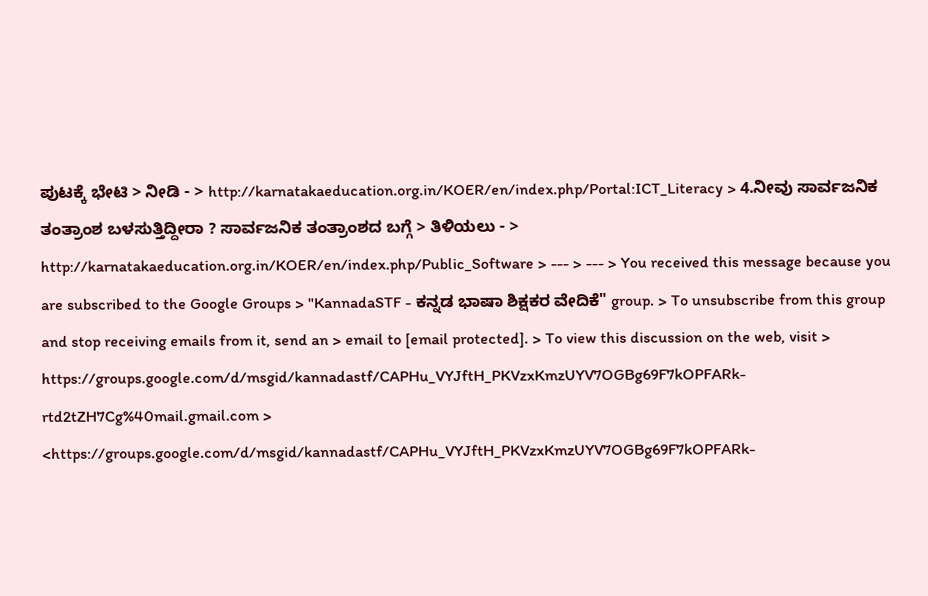ಪುಟಕ್ಕೆ ಭೇಟಿ > ನೀಡಿ - > http://karnatakaeducation.org.in/KOER/en/index.php/Portal:ICT_Literacy > 4.ನೀವು ಸಾರ್ವಜನಿಕ ತಂತ್ರಾಂಶ ಬಳಸುತ್ತಿದ್ದೀರಾ ? ಸಾರ್ವಜನಿಕ ತಂತ್ರಾಂಶದ ಬಗ್ಗೆ > ತಿಳಿಯಲು - > http://karnatakaeducation.org.in/KOER/en/index.php/Public_Software > --- > --- > You received this message because you are subscribed to the Google Groups > "KannadaSTF - ಕನ್ನಡ ಭಾಷಾ ಶಿಕ್ಷಕರ ವೇದಿಕೆ" group. > To unsubscribe from this group and stop receiving emails from it, send an > email to [email protected]. > To view this discussion on the web, visit > https://groups.google.com/d/msgid/kannadastf/CAPHu_VYJftH_PKVzxKmzUYV7OGBg69F7kOPFARk-rtd2tZH7Cg%40mail.gmail.com > <https://groups.google.com/d/msgid/kannadastf/CAPHu_VYJftH_PKVzxKmzUYV7OGBg69F7kOPFARk-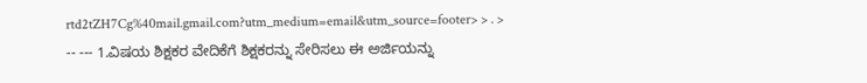rtd2tZH7Cg%40mail.gmail.com?utm_medium=email&utm_source=footer> > . > -- --- 1.ವಿಷಯ ಶಿಕ್ಷಕರ ವೇದಿಕೆಗೆ ಶಿಕ್ಷಕರನ್ನು ಸೇರಿಸಲು ಈ ಅರ್ಜಿಯನ್ನು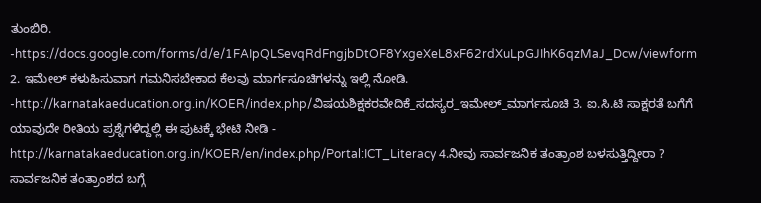ತುಂಬಿರಿ. -https://docs.google.com/forms/d/e/1FAIpQLSevqRdFngjbDtOF8YxgeXeL8xF62rdXuLpGJIhK6qzMaJ_Dcw/viewform 2. ಇಮೇಲ್ ಕಳುಹಿಸುವಾಗ ಗಮನಿಸಬೇಕಾದ ಕೆಲವು ಮಾರ್ಗಸೂಚಿಗಳನ್ನು ಇಲ್ಲಿ ನೋಡಿ. -http://karnatakaeducation.org.in/KOER/index.php/ವಿಷಯಶಿಕ್ಷಕರವೇದಿಕೆ_ಸದಸ್ಯರ_ಇಮೇಲ್_ಮಾರ್ಗಸೂಚಿ 3. ಐ.ಸಿ.ಟಿ ಸಾಕ್ಷರತೆ ಬಗೆಗೆ ಯಾವುದೇ ರೀತಿಯ ಪ್ರಶ್ನೆಗಳಿದ್ದಲ್ಲಿ ಈ ಪುಟಕ್ಕೆ ಭೇಟಿ ನೀಡಿ - http://karnatakaeducation.org.in/KOER/en/index.php/Portal:ICT_Literacy 4.ನೀವು ಸಾರ್ವಜನಿಕ ತಂತ್ರಾಂಶ ಬಳಸುತ್ತಿದ್ದೀರಾ ? ಸಾರ್ವಜನಿಕ ತಂತ್ರಾಂಶದ ಬಗ್ಗೆ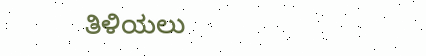ತಿಳಿಯಲು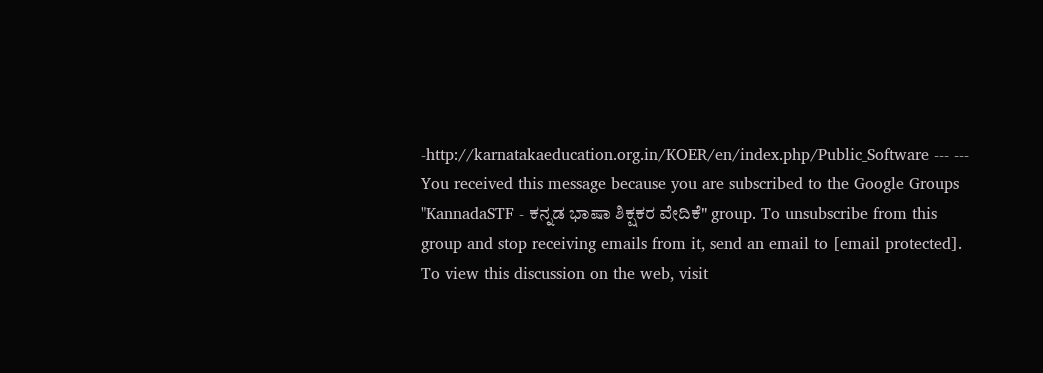-http://karnatakaeducation.org.in/KOER/en/index.php/Public_Software --- --- You received this message because you are subscribed to the Google Groups "KannadaSTF - ಕನ್ನಡ ಭಾಷಾ ಶಿಕ್ಷಕರ ವೇದಿಕೆ" group. To unsubscribe from this group and stop receiving emails from it, send an email to [email protected]. To view this discussion on the web, visit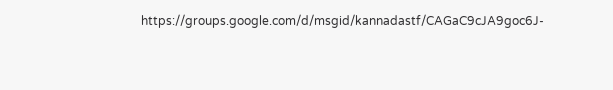https://groups.google.com/d/msgid/kannadastf/CAGaC9cJA9goc6J-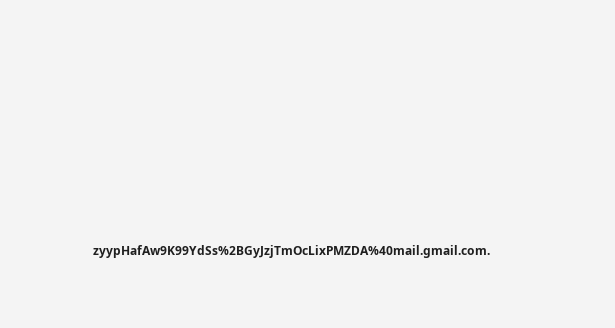zyypHafAw9K99YdSs%2BGyJzjTmOcLixPMZDA%40mail.gmail.com.